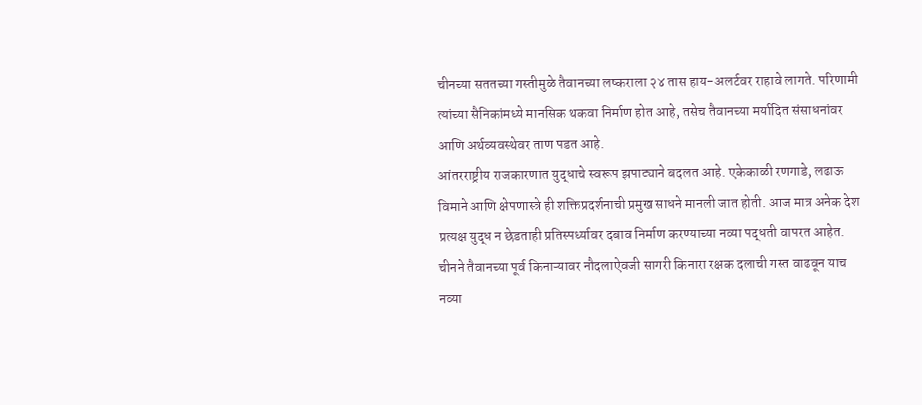चीनच्या सततच्या गस्तीमुळे तैवानच्या लष्कराला २४ तास हाय-अलर्टवर राहावे लागते. परिणामी त्यांच्या सैनिकांमध्ये मानसिक थकवा निर्माण होत आहे, तसेच तैवानच्या मर्यादित संसाधनांवर आणि अर्थव्यवस्थेवर ताण पडत आहे.
आंतरराष्ट्रीय राजकारणात युद्धाचे स्वरूप झपाट्याने बदलत आहे. एकेकाळी रणगाडे, लढाऊ विमाने आणि क्षेपणास्त्रे ही शक्तिप्रदर्शनाची प्रमुख साधने मानली जात होती. आज मात्र अनेक देश प्रत्यक्ष युद्ध न छेडताही प्रतिस्पर्ध्यावर दबाव निर्माण करण्याच्या नव्या पद्धती वापरत आहेत. चीनने तैवानच्या पूर्व किनाऱ्यावर नौदलाऐवजी सागरी किनारा रक्षक दलाची गस्त वाढवून याच नव्या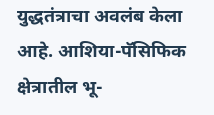युद्धतंत्राचा अवलंब केला आहे. आशिया-पॅसिफिक क्षेत्रातील भू-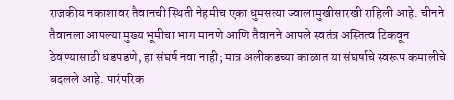राजकीय नकाशावर तैवानची स्थिती नेहमीच एका धुमसत्या ज्वालामुखीसारखी राहिली आहे. चीनने तैवानला आपल्या मुख्य भूमीचा भाग मानणे आणि तैवानने आपले स्वतंत्र अस्तित्व टिकवून ठेवण्यासाठी धडपडणे, हा संघर्ष नवा नाही; मात्र अलीकडच्या काळात या संघर्षाचे स्वरूप कमालीचे बदलले आहे. पारंपरिक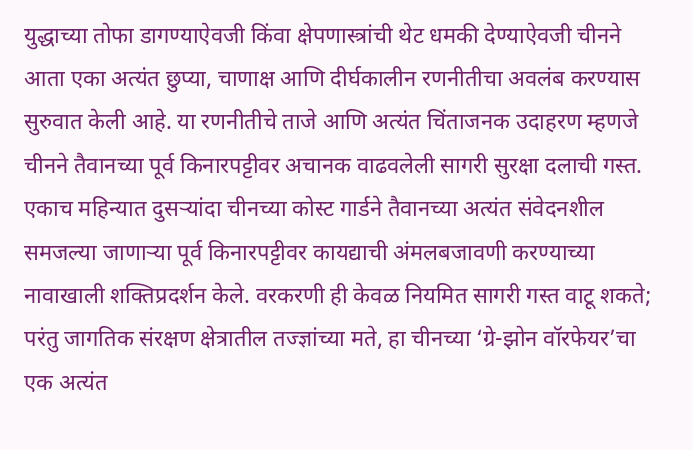युद्धाच्या तोफा डागण्याऐवजी किंवा क्षेपणास्त्रांची थेट धमकी देण्याऐवजी चीनने आता एका अत्यंत छुप्या, चाणाक्ष आणि दीर्घकालीन रणनीतीचा अवलंब करण्यास सुरुवात केली आहे. या रणनीतीचे ताजे आणि अत्यंत चिंताजनक उदाहरण म्हणजे चीनने तैवानच्या पूर्व किनारपट्टीवर अचानक वाढवलेली सागरी सुरक्षा दलाची गस्त. एकाच महिन्यात दुसऱ्यांदा चीनच्या कोस्ट गार्डने तैवानच्या अत्यंत संवेदनशील समजल्या जाणाऱ्या पूर्व किनारपट्टीवर कायद्याची अंमलबजावणी करण्याच्या नावाखाली शक्तिप्रदर्शन केले. वरकरणी ही केवळ नियमित सागरी गस्त वाटू शकते; परंतु जागतिक संरक्षण क्षेत्रातील तज्ज्ञांच्या मते, हा चीनच्या ‘ग्रे-झोन वॉरफेयर’चा एक अत्यंत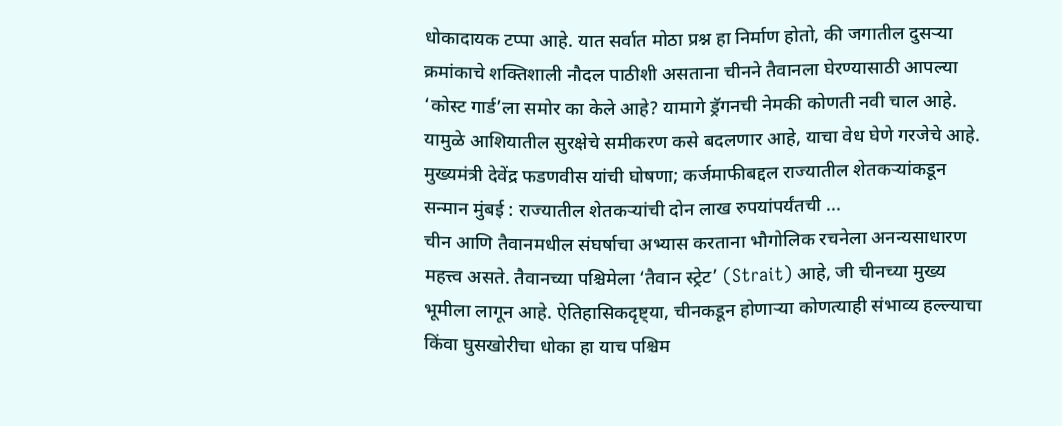धोकादायक टप्पा आहे. यात सर्वात मोठा प्रश्न हा निर्माण होतो, की जगातील दुसऱ्या क्रमांकाचे शक्तिशाली नौदल पाठीशी असताना चीनने तैवानला घेरण्यासाठी आपल्या ‘कोस्ट गार्ड’ला समोर का केले आहे? यामागे ड्रॅगनची नेमकी कोणती नवी चाल आहे. यामुळे आशियातील सुरक्षेचे समीकरण कसे बदलणार आहे, याचा वेध घेणे गरजेचे आहे.
मुख्यमंत्री देवेंद्र फडणवीस यांची घोषणा; कर्जमाफीबद्दल राज्यातील शेतकऱ्यांकडून सन्मान मुंबई : राज्यातील शेतकऱ्यांची दोन लाख रुपयांपर्यंतची ...
चीन आणि तैवानमधील संघर्षाचा अभ्यास करताना भौगोलिक रचनेला अनन्यसाधारण महत्त्व असते. तैवानच्या पश्चिमेला ‘तैवान स्ट्रेट’ (Strait) आहे, जी चीनच्या मुख्य भूमीला लागून आहे. ऐतिहासिकदृष्ट्या, चीनकडून होणाऱ्या कोणत्याही संभाव्य हल्ल्याचा किंवा घुसखोरीचा धोका हा याच पश्चिम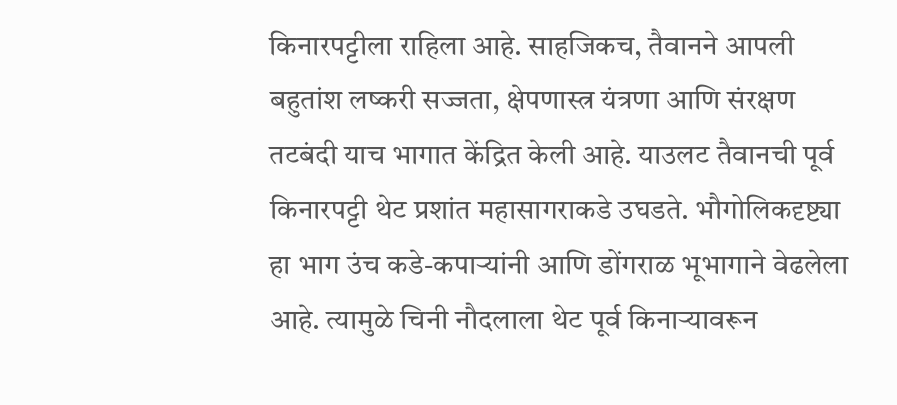किनारपट्टीला राहिला आहे. साहजिकच, तैवानने आपली बहुतांश लष्करी सज्जता, क्षेपणास्त्र यंत्रणा आणि संरक्षण तटबंदी याच भागात केंद्रित केली आहे. याउलट तैवानची पूर्व किनारपट्टी थेट प्रशांत महासागराकडे उघडते. भौगोलिकदृष्ट्या हा भाग उंच कडे-कपाऱ्यांनी आणि डोंगराळ भूभागाने वेढलेला आहे. त्यामुळे चिनी नौदलाला थेट पूर्व किनाऱ्यावरून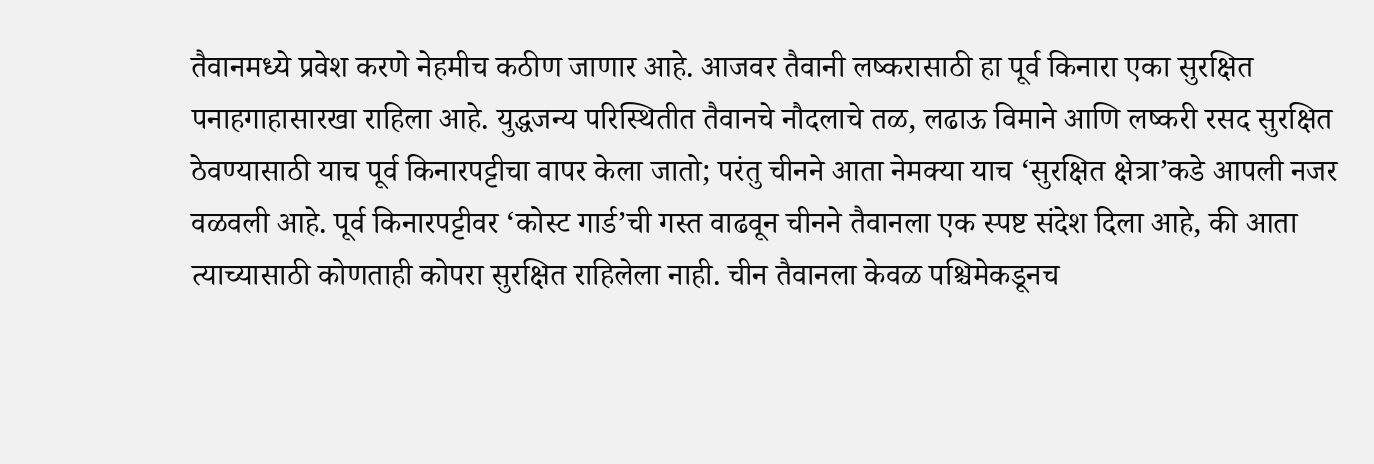तैवानमध्ये प्रवेश करणे नेहमीच कठीण जाणार आहे. आजवर तैवानी लष्करासाठी हा पूर्व किनारा एका सुरक्षित पनाहगाहासारखा राहिला आहे. युद्धजन्य परिस्थितीत तैवानचे नौदलाचे तळ, लढाऊ विमाने आणि लष्करी रसद सुरक्षित ठेवण्यासाठी याच पूर्व किनारपट्टीचा वापर केला जातो; परंतु चीनने आता नेमक्या याच ‘सुरक्षित क्षेत्रा’कडे आपली नजर वळवली आहे. पूर्व किनारपट्टीवर ‘कोस्ट गार्ड’ची गस्त वाढवून चीनने तैवानला एक स्पष्ट संदेश दिला आहे, की आता त्याच्यासाठी कोणताही कोपरा सुरक्षित राहिलेला नाही. चीन तैवानला केवळ पश्चिमेकडूनच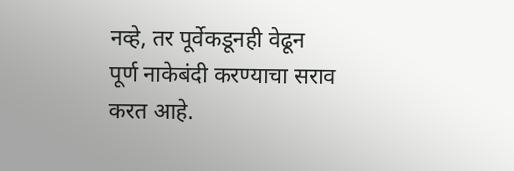नव्हे, तर पूर्वेकडूनही वेढून पूर्ण नाकेबंदी करण्याचा सराव करत आहे.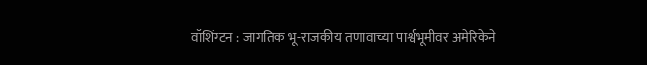वॉशिंग्टन : जागतिक भू-राजकीय तणावाच्या पार्श्वभूमीवर अमेरिकेने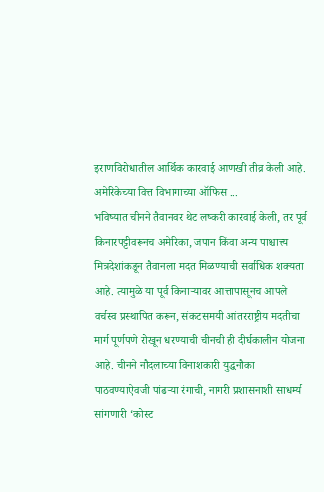इराणविरोधातील आर्थिक कारवाई आणखी तीव्र केली आहे. अमेरिकेच्या वित्त विभागाच्या ऑफिस ...
भविष्यात चीनने तैवानवर थेट लष्करी कारवाई केली, तर पूर्व किनारपट्टीवरूनच अमेरिका, जपान किंवा अन्य पाश्चात्त्य मित्रदेशांकडून तैवानला मदत मिळण्याची सर्वाधिक शक्यता आहे. त्यामुळे या पूर्व किनाऱ्यावर आत्तापासूनच आपले वर्चस्व प्रस्थापित करून, संकटसमयी आंतरराष्ट्रीय मदतीचा मार्ग पूर्णपणे रोखून धरण्याची चीनची ही दीर्घकालीन योजना आहे. चीनने नौदलाच्या विनाशकारी युद्धनौका पाठवण्याऐवजी पांढऱ्या रंगाची, नागरी प्रशासनाशी साधर्म्य सांगणारी ‘कोस्ट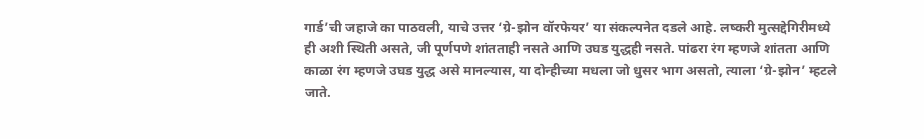गार्ड’ची जहाजे का पाठवली, याचे उत्तर ‘ग्रे-झोन वॉरफेयर’ या संकल्पनेत दडले आहे. लष्करी मुत्सद्देगिरीमध्ये ही अशी स्थिती असते, जी पूर्णपणे शांतताही नसते आणि उघड युद्धही नसते. पांढरा रंग म्हणजे शांतता आणि काळा रंग म्हणजे उघड युद्ध असे मानल्यास, या दोन्हीच्या मधला जो धुसर भाग असतो, त्याला ‘ग्रे-झोन’ म्हटले जाते.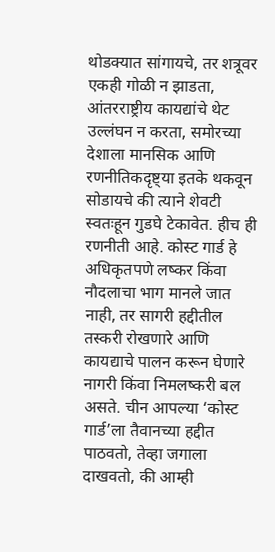थोडक्यात सांगायचे, तर शत्रूवर एकही गोळी न झाडता, आंतरराष्ट्रीय कायद्यांचे थेट उल्लंघन न करता, समोरच्या देशाला मानसिक आणि रणनीतिकदृष्ट्या इतके थकवून सोडायचे की त्याने शेवटी स्वतःहून गुडघे टेकावेत. हीच ही रणनीती आहे. कोस्ट गार्ड हे अधिकृतपणे लष्कर किंवा नौदलाचा भाग मानले जात नाही, तर सागरी हद्दीतील तस्करी रोखणारे आणि कायद्याचे पालन करून घेणारे नागरी किंवा निमलष्करी बल असते. चीन आपल्या ‘कोस्ट गार्ड’ला तैवानच्या हद्दीत पाठवतो, तेव्हा जगाला दाखवतो, की आम्ही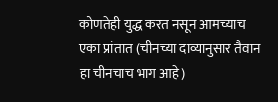कोणतेही युद्ध करत नसून आमच्याच एका प्रांतात (चीनच्या दाव्यानुसार तैवान हा चीनचाच भाग आहे)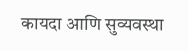कायदा आणि सुव्यवस्था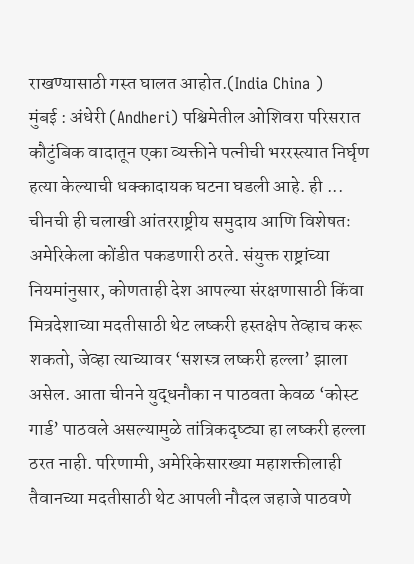राखण्यासाठी गस्त घालत आहोत.(India China )
मुंबई : अंधेरी (Andheri) पश्चिमेतील ओशिवरा परिसरात कौटुंबिक वादातून एका व्यक्तीने पत्नीची भररस्त्यात निर्घृण हत्या केल्याची धक्कादायक घटना घडली आहे. ही ...
चीनची ही चलाखी आंतरराष्ट्रीय समुदाय आणि विशेषतः अमेरिकेला कोंडीत पकडणारी ठरते. संयुक्त राष्ट्रांच्या नियमांनुसार, कोणताही देश आपल्या संरक्षणासाठी किंवा मित्रदेशाच्या मदतीसाठी थेट लष्करी हस्तक्षेप तेव्हाच करू शकतो, जेव्हा त्याच्यावर ‘सशस्त्र लष्करी हल्ला’ झाला असेल. आता चीनने युद्धनौका न पाठवता केवळ ‘कोस्ट गार्ड’ पाठवले असल्यामुळे तांत्रिकदृष्ट्या हा लष्करी हल्ला ठरत नाही. परिणामी, अमेरिकेसारख्या महाशक्तीलाही तैवानच्या मदतीसाठी थेट आपली नौदल जहाजे पाठवणे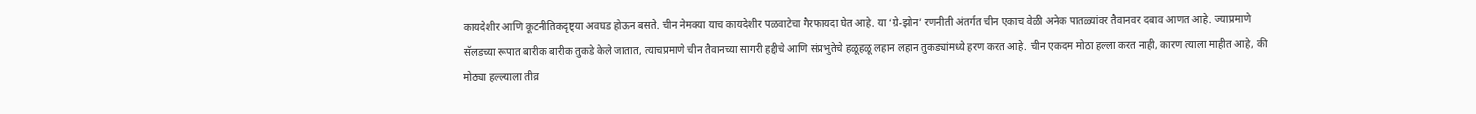कायदेशीर आणि कूटनीतिकदृष्ट्या अवघड होऊन बसते. चीन नेमक्या याच कायदेशीर पळवाटेचा गैरफायदा घेत आहे. या ‘ग्रे-झोन’ रणनीती अंतर्गत चीन एकाच वेळी अनेक पातळ्यांवर तैवानवर दबाव आणत आहे. ज्याप्रमाणे सॅलडच्या रूपात बारीक बारीक तुकडे केले जातात, त्याचप्रमाणे चीन तैवानच्या सागरी हद्दीचे आणि संप्रभुतेचे हळूहळू लहान लहान तुकड्यांमध्ये हरण करत आहे. चीन एकदम मोठा हल्ला करत नाही, कारण त्याला माहीत आहे, की मोठ्या हल्ल्याला तीव्र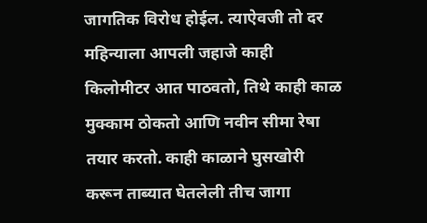जागतिक विरोध होईल. त्याऐवजी तो दर महिन्याला आपली जहाजे काही किलोमीटर आत पाठवतो, तिथे काही काळ मुक्काम ठोकतो आणि नवीन सीमा रेषा तयार करतो. काही काळाने घुसखोरी करून ताब्यात घेतलेली तीच जागा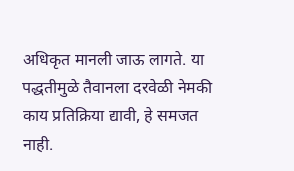अधिकृत मानली जाऊ लागते. या पद्धतीमुळे तैवानला दरवेळी नेमकी काय प्रतिक्रिया द्यावी, हे समजत नाही.